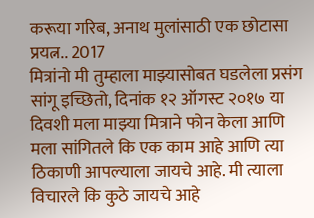करूया गरिब, अनाथ मुलांसाठी एक छोटासा प्रयत्न.. 2017
मित्रांनो मी तुम्हाला माझ्यासोबत घडलेला प्रसंग सांगू इच्छितो, दिनांक १२ ऑगस्ट २०१७ या दिवशी मला माझ्या मित्राने फोन केला आणि मला सांगितले कि एक काम आहे आणि त्या ठिकाणी आपल्याला जायचे आहे. मी त्याला विचारले कि कुठे जायचे आहे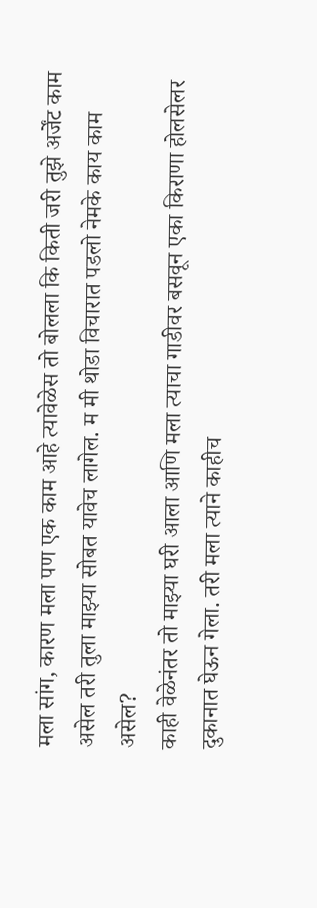मला सांग, कारण मला पण एक काम आहे त्यावेळेस तो बोलला कि किती जरी तुझे अर्जेंट काम असेल तरी तुला माझ्या सोबत यावेच लागेल. म मी थोडा विचारात पडलो नेमके काय काम असेल?
काही वेळेनंतर तो माझ्या घरी आला आणि मला त्याचा गाडीवर बसवून एका किराणा होलसेलर दुकानात घेऊन गेला. तरी मला त्याने काहीच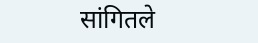सांगितले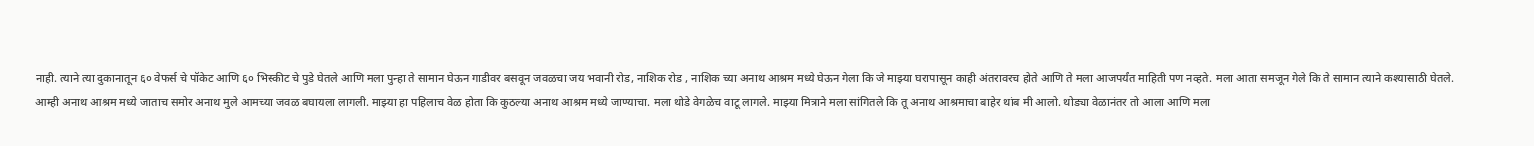नाही. त्याने त्या दुकानातून ६० वेफर्स चे पॉकेट आणि ६० भिस्कीट चे पुडे घेतले आणि मला पुन्हा ते सामान घेऊन गाडीवर बसवून जवळचा जय भवानी रोड, नाशिक रोड , नाशिक च्या अनाथ आश्रम मध्ये घेऊन गेला कि जे माझ्या घरापासून काही अंतरावरच होते आणि ते मला आजपर्यंत माहिती पण नव्हते. मला आता समजून गेले कि ते सामान त्याने कश्यासाठी घेतले.
आम्ही अनाथ आश्रम मध्ये जाताच समोर अनाथ मुले आमच्या जवळ बघायला लागली. माझ्या हा पहिलाच वेळ होता कि कुठल्या अनाथ आश्रम मध्ये जाण्याचा. मला थोडे वेगळेच वाटू लागले. माझ्या मित्राने मला सांगितले कि तू अनाथ आश्रमाचा बाहेर थांब मी आलो. थोड्या वेळानंतर तो आला आणि मला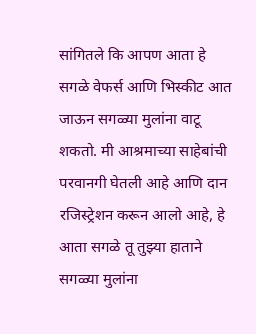सांगितले कि आपण आता हे सगळे वेफर्स आणि भिस्कीट आत जाऊन सगळ्या मुलांना वाटू शकतो. मी आश्रमाच्या साहेबांची परवानगी घेतली आहे आणि दान रजिस्ट्रेशन करून आलो आहे, हे आता सगळे तू तुझ्या हाताने सगळ्या मुलांना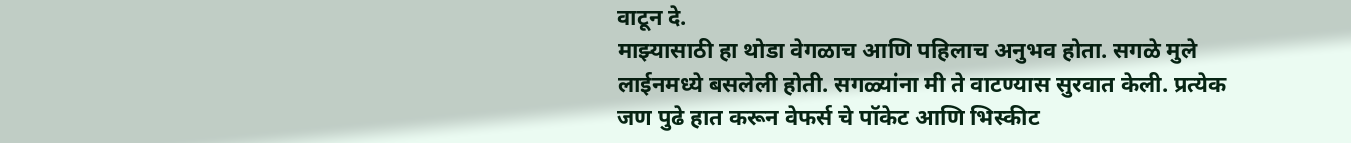वाटून दे.
माझ्यासाठी हा थोडा वेगळाच आणि पहिलाच अनुभव होता. सगळे मुले लाईनमध्ये बसलेली होती. सगळ्यांना मी ते वाटण्यास सुरवात केली. प्रत्येक जण पुढे हात करून वेफर्स चे पॉकेट आणि भिस्कीट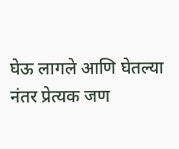घेऊ लागले आणि घेतल्या नंतर प्रेत्यक जण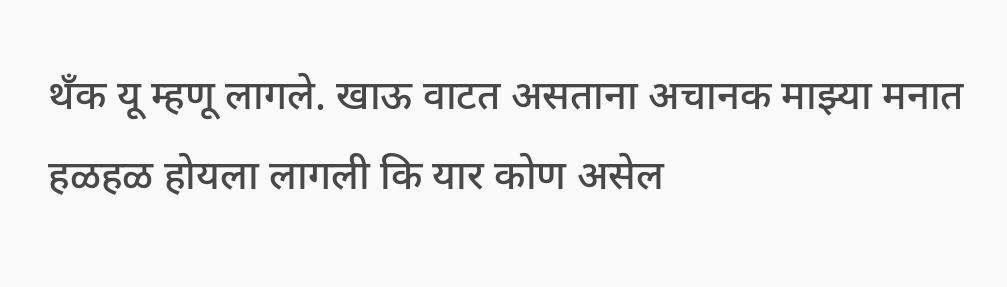थँक यू म्हणू लागले. खाऊ वाटत असताना अचानक माझ्या मनात हळहळ होयला लागली कि यार कोण असेल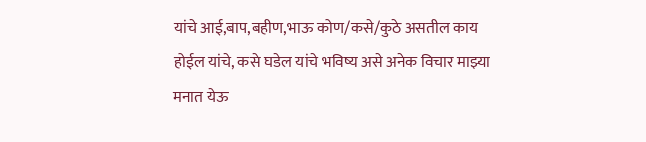यांचे आई,बाप,बहीण,भाऊ कोण/कसे/कुठे असतील काय होईल यांचे, कसे घडेल यांचे भविष्य असे अनेक विचार माझ्या मनात येऊ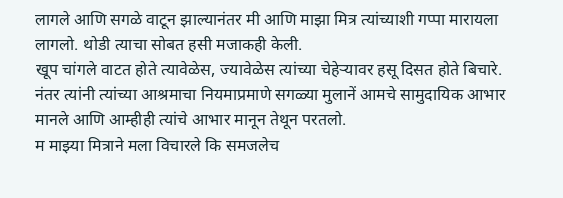लागले आणि सगळे वाटून झाल्यानंतर मी आणि माझा मित्र त्यांच्याशी गप्पा मारायला लागलो. थोडी त्याचा सोबत हसी मजाकही केली.
खूप चांगले वाटत होते त्यावेळेस, ज्यावेळेस त्यांच्या चेहेऱ्यावर हसू दिसत होते बिचारे. नंतर त्यांनी त्यांच्या आश्रमाचा नियमाप्रमाणे सगळ्या मुलानें आमचे सामुदायिक आभार मानले आणि आम्हीही त्यांचे आभार मानून तेथून परतलो.
म माझ्या मित्राने मला विचारले कि समजलेच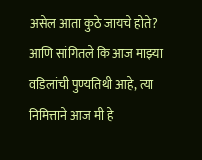असेल आता कुठे जायचे होते? आणि सांगितले कि आज माझ्या वडिलांची पुण्यतिथी आहे, त्या निमित्ताने आज मी हे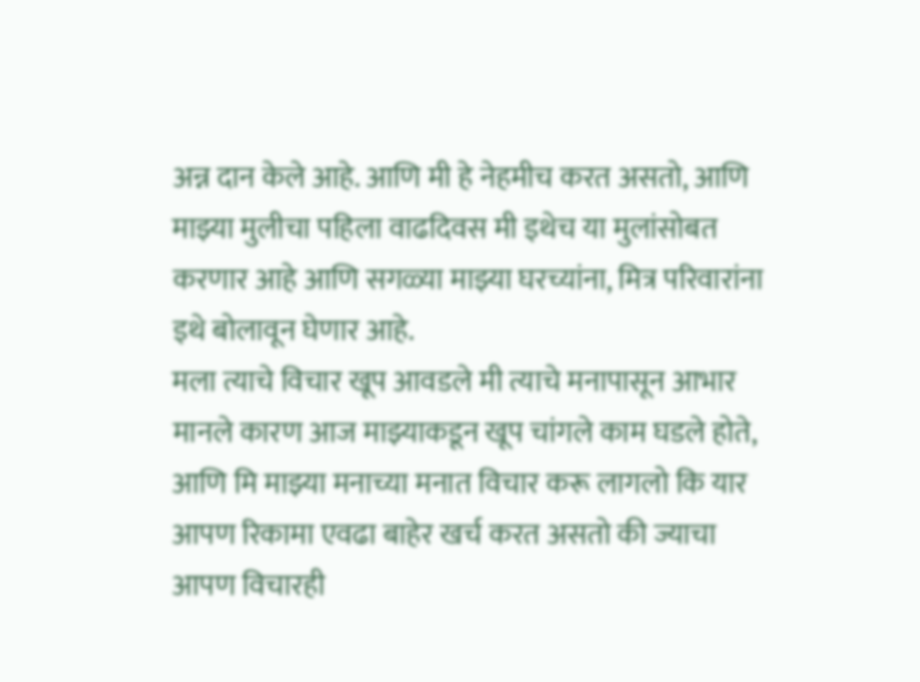अन्न दान केले आहे. आणि मी हे नेहमीच करत असतो, आणि माझ्या मुलीचा पहिला वाढदिवस मी इथेच या मुलांसोबत करणार आहे आणि सगळ्या माझ्या घरच्यांना, मित्र परिवारांना इथे बोलावून घेणार आहे.
मला त्याचे विचार खूप आवडले मी त्याचे मनापासून आभार मानले कारण आज माझ्याकडून खूप चांगले काम घडले होते, आणि मि माझ्या मनाच्या मनात विचार करू लागलो कि यार आपण रिकामा एवढा बाहेर खर्च करत असतो की ज्याचा आपण विचारही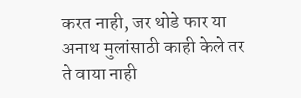करत नाही, जर थोडे फार या अनाथ मुलांसाठी काही केले तर ते वाया नाही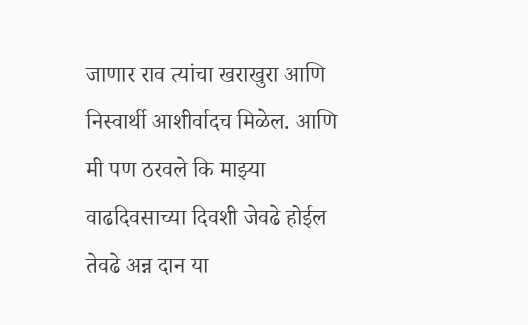जाणार राव त्यांचा खराखुरा आणि निस्वार्थी आशीर्वादच मिळेल. आणि मी पण ठरवले कि माझ्या वाढदिवसाच्या दिवशी जेवढे होईल तेवढे अन्न दान या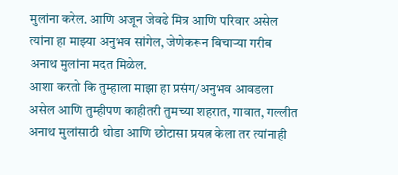मुलांना करेल. आणि अजून जेवढे मित्र आणि परिवार असेल त्यांना हा माझ्या अनुभव सांगेल, जेणेकरून बिचाऱ्या गरीब अनाथ मुलांना मदत मिळेल.
आशा करतो कि तुम्हाला माझा हा प्रसंग/अनुभव आवडला असेल आणि तुम्हीपण काहीतरी तुमच्या शहरात, गावात, गल्लीत अनाथ मुलांसाठी थोडा आणि छोटासा प्रयत्न केला तर त्यांनाही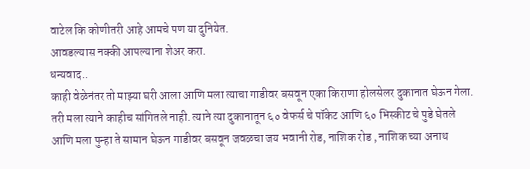वाटेल कि कोणीतरी आहे आमचे पण या दुनियेत.
आवडल्यास नक्की आपल्याना शेअर करा.
धन्यवाद..
काही वेळेनंतर तो माझ्या घरी आला आणि मला त्याचा गाडीवर बसवून एका किराणा होलसेलर दुकानात घेऊन गेला. तरी मला त्याने काहीच सांगितले नाही. त्याने त्या दुकानातून ६० वेफर्स चे पॉकेट आणि ६० भिस्कीट चे पुडे घेतले आणि मला पुन्हा ते सामान घेऊन गाडीवर बसवून जवळचा जय भवानी रोड, नाशिक रोड , नाशिक च्या अनाथ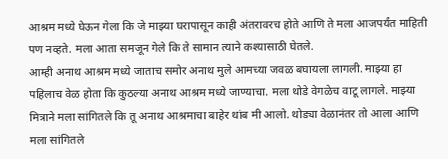आश्रम मध्ये घेऊन गेला कि जे माझ्या घरापासून काही अंतरावरच होते आणि ते मला आजपर्यंत माहिती पण नव्हते. मला आता समजून गेले कि ते सामान त्याने कश्यासाठी घेतले.
आम्ही अनाथ आश्रम मध्ये जाताच समोर अनाथ मुले आमच्या जवळ बघायला लागली. माझ्या हा पहिलाच वेळ होता कि कुठल्या अनाथ आश्रम मध्ये जाण्याचा. मला थोडे वेगळेच वाटू लागले. माझ्या मित्राने मला सांगितले कि तू अनाथ आश्रमाचा बाहेर थांब मी आलो. थोड्या वेळानंतर तो आला आणि मला सांगितले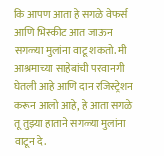कि आपण आता हे सगळे वेफर्स आणि भिस्कीट आत जाऊन सगळ्या मुलांना वाटू शकतो. मी आश्रमाच्या साहेबांची परवानगी घेतली आहे आणि दान रजिस्ट्रेशन करून आलो आहे, हे आता सगळे तू तुझ्या हाताने सगळ्या मुलांना वाटून दे.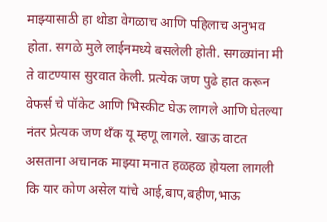माझ्यासाठी हा थोडा वेगळाच आणि पहिलाच अनुभव होता. सगळे मुले लाईनमध्ये बसलेली होती. सगळ्यांना मी ते वाटण्यास सुरवात केली. प्रत्येक जण पुढे हात करून वेफर्स चे पॉकेट आणि भिस्कीट घेऊ लागले आणि घेतल्या नंतर प्रेत्यक जण थँक यू म्हणू लागले. खाऊ वाटत असताना अचानक माझ्या मनात हळहळ होयला लागली कि यार कोण असेल यांचे आई,बाप,बहीण,भाऊ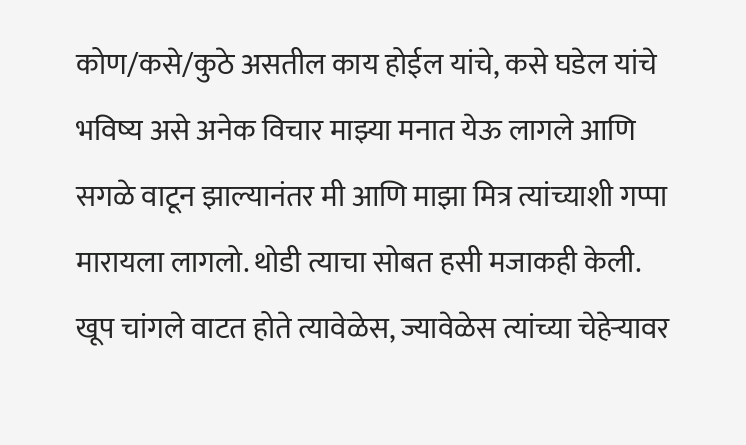कोण/कसे/कुठे असतील काय होईल यांचे, कसे घडेल यांचे भविष्य असे अनेक विचार माझ्या मनात येऊ लागले आणि सगळे वाटून झाल्यानंतर मी आणि माझा मित्र त्यांच्याशी गप्पा मारायला लागलो. थोडी त्याचा सोबत हसी मजाकही केली.
खूप चांगले वाटत होते त्यावेळेस, ज्यावेळेस त्यांच्या चेहेऱ्यावर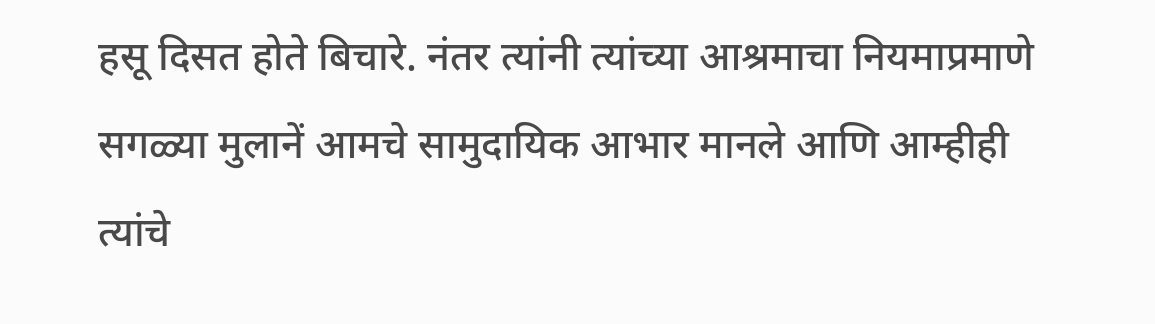हसू दिसत होते बिचारे. नंतर त्यांनी त्यांच्या आश्रमाचा नियमाप्रमाणे सगळ्या मुलानें आमचे सामुदायिक आभार मानले आणि आम्हीही त्यांचे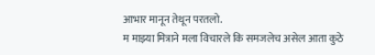आभार मानून तेथून परतलो.
म माझ्या मित्राने मला विचारले कि समजलेच असेल आता कुठे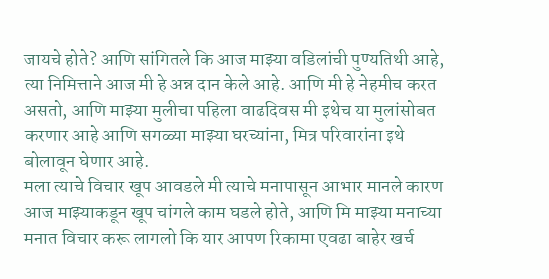जायचे होते? आणि सांगितले कि आज माझ्या वडिलांची पुण्यतिथी आहे, त्या निमित्ताने आज मी हे अन्न दान केले आहे. आणि मी हे नेहमीच करत असतो, आणि माझ्या मुलीचा पहिला वाढदिवस मी इथेच या मुलांसोबत करणार आहे आणि सगळ्या माझ्या घरच्यांना, मित्र परिवारांना इथे बोलावून घेणार आहे.
मला त्याचे विचार खूप आवडले मी त्याचे मनापासून आभार मानले कारण आज माझ्याकडून खूप चांगले काम घडले होते, आणि मि माझ्या मनाच्या मनात विचार करू लागलो कि यार आपण रिकामा एवढा बाहेर खर्च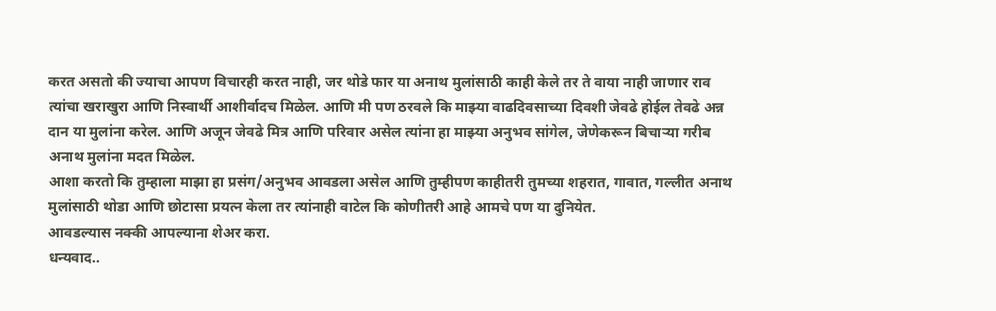करत असतो की ज्याचा आपण विचारही करत नाही, जर थोडे फार या अनाथ मुलांसाठी काही केले तर ते वाया नाही जाणार राव त्यांचा खराखुरा आणि निस्वार्थी आशीर्वादच मिळेल. आणि मी पण ठरवले कि माझ्या वाढदिवसाच्या दिवशी जेवढे होईल तेवढे अन्न दान या मुलांना करेल. आणि अजून जेवढे मित्र आणि परिवार असेल त्यांना हा माझ्या अनुभव सांगेल, जेणेकरून बिचाऱ्या गरीब अनाथ मुलांना मदत मिळेल.
आशा करतो कि तुम्हाला माझा हा प्रसंग/अनुभव आवडला असेल आणि तुम्हीपण काहीतरी तुमच्या शहरात, गावात, गल्लीत अनाथ मुलांसाठी थोडा आणि छोटासा प्रयत्न केला तर त्यांनाही वाटेल कि कोणीतरी आहे आमचे पण या दुनियेत.
आवडल्यास नक्की आपल्याना शेअर करा.
धन्यवाद..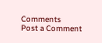Comments
Post a Comment